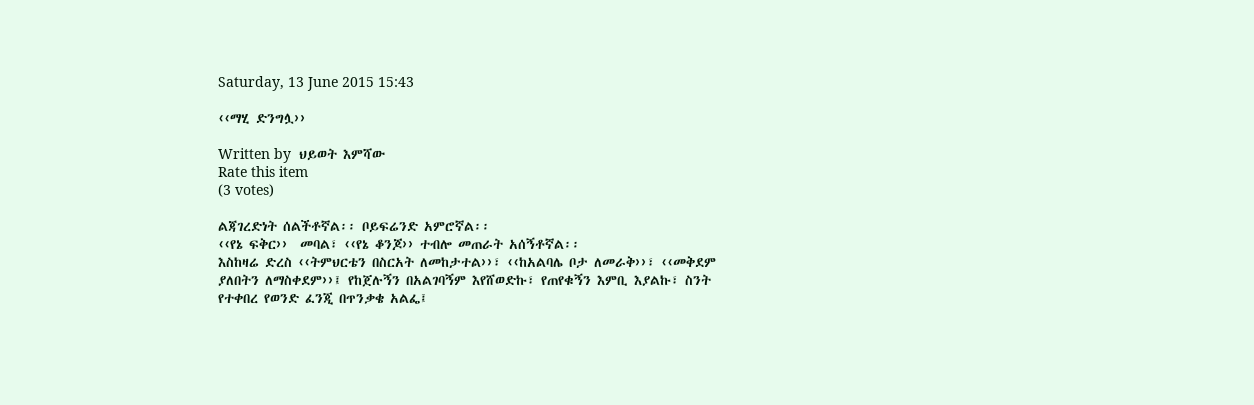Saturday, 13 June 2015 15:43

‹‹ማሂ ድንግሏ››

Written by  ህይወት እምሻው
Rate this item
(3 votes)

ልጃገረድነት ሰልችቶኛል፡፡ ቦይፍሬንድ አምሮኛል፡፡
‹‹የኔ ፍቅር››  መባል፣ ‹‹የኔ ቆንጆ›› ተብሎ መጠራት አሰኝቶኛል፡፡
እስከዛሬ ድረስ ‹‹ትምህርቴን በስርአት ለመከታተል››፣ ‹‹ከአልባሌ ቦታ ለመራቅ››፣ ‹‹መቅደም ያለበትን ለማስቀደም››፤ የከጀሉኝን በአልገባኝም እየሸወድኩ፣ የጠየቁኝን እምቢ እያልኩ፣ ስንት የተቀበረ የወንድ ፈንጂ በጥንቃቄ አልፌ፤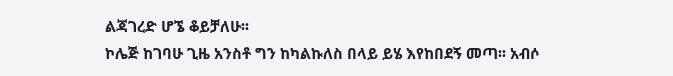ልጃገረድ ሆኜ ቆይቻለሁ፡፡
ኮሌጅ ከገባሁ ጊዜ አንስቶ ግን ከካልኩለስ በላይ ይሄ እየከበደኝ መጣ፡፡ አብሶ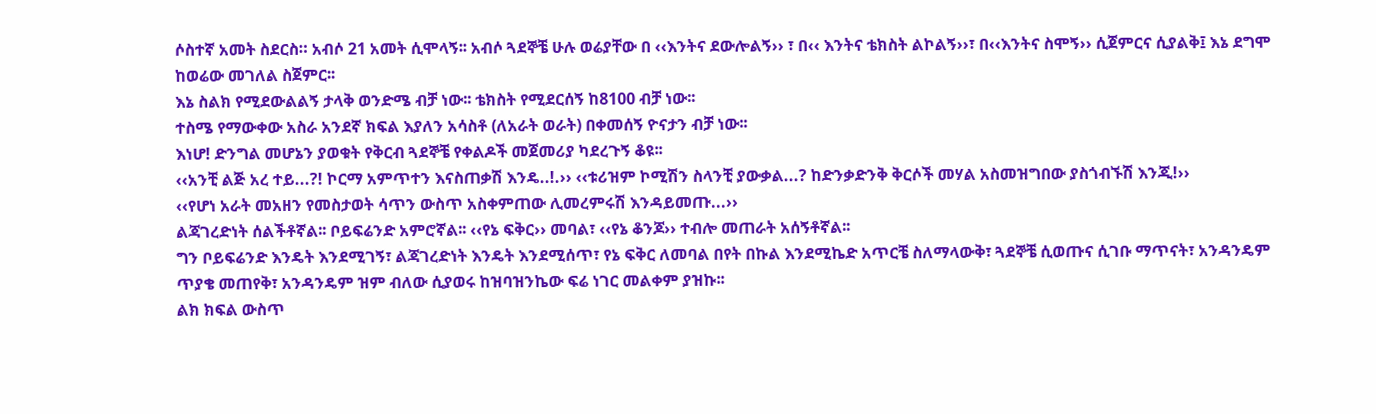ሶስተኛ አመት ስደርስ። አብሶ 21 አመት ሲሞላኝ፡፡ አብሶ ጓደኞቼ ሁሉ ወሬያቸው በ ‹‹እንትና ደውሎልኝ›› ፣ በ‹‹ እንትና ቴክስት ልኮልኝ››፣ በ‹‹እንትና ስሞኝ›› ሲጀምርና ሲያልቅ፤ እኔ ደግሞ ከወሬው መገለል ስጀምር፡፡
እኔ ስልክ የሚደውልልኝ ታላቅ ወንድሜ ብቻ ነው፡፡ ቴክስት የሚደርሰኝ ከ8100 ብቻ ነው፡፡
ተስሜ የማውቀው አስራ አንደኛ ክፍል እያለን አሳስቶ (ለአራት ወራት) በቀመሰኝ ዮናታን ብቻ ነው፡፡
እነሆ! ድንግል መሆኔን ያወቁት የቅርብ ጓደኞቼ የቀልዶች መጀመሪያ ካደረጉኝ ቆዩ፡፡
‹‹አንቺ ልጅ አረ ተይ...?! ኮርማ አምጥተን እናስጠቃሽ እንዴ..!.›› ‹‹ቱሪዝም ኮሚሽን ስላንቺ ያውቃል...? ከድንቃድንቅ ቅርሶች መሃል አስመዝግበው ያስጎብኙሽ እንጂ!››
‹‹የሆነ አራት መአዘን የመስታወት ሳጥን ውስጥ አስቀምጠው ሊመረምሩሽ እንዳይመጡ...››
ልጃገረድነት ሰልችቶኛል፡፡ ቦይፍሬንድ አምሮኛል፡፡ ‹‹የኔ ፍቅር›› መባል፣ ‹‹የኔ ቆንጆ›› ተብሎ መጠራት አሰኝቶኛል፡፡
ግን ቦይፍሬንድ እንዴት እንደሚገኝ፣ ልጃገረድነት እንዴት እንደሚሰጥ፣ የኔ ፍቅር ለመባል በየት በኩል እንደሚኬድ አጥርቼ ስለማላውቅ፣ ጓደኞቼ ሲወጡና ሲገቡ ማጥናት፣ አንዳንዴም ጥያቄ መጠየቅ፣ አንዳንዴም ዝም ብለው ሲያወሩ ከዝባዝንኬው ፍሬ ነገር መልቀም ያዝኩ፡፡
ልክ ክፍል ውስጥ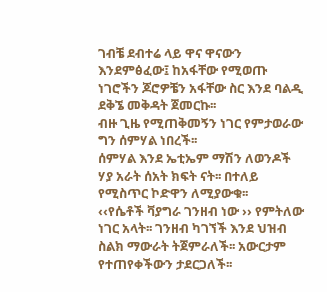ገብቼ ደብተሬ ላይ ዋና ዋናውን እንደምፅፈው፤ ከአፋቸው የሚወጡ ነገሮችን ጆሮዎቼን አፋቸው ስር እንደ ባልዲ ደቅኜ መቅዳት ጀመርኩ፡፡
ብዙ ጊዜ የሚጠቅመኝን ነገር የምታወራው ግን ሰምሃል ነበረች፡፡
ሰምሃል እንደ ኤቲኤም ማሽን ለወንዶች ሃያ አራት ሰአት ክፍት ናት፡፡ በተለይ የሚስጥር ኮድዋን ለሚያውቁ፡፡
‹‹የሴቶች ቫያግራ ገንዘብ ነው ›› የምትለው ነገር አላት፡፡ ገንዘብ ካገኘች እንደ ህዝብ ስልክ ማውራት ትጀምራለች፡፡ አውርታም የተጠየቀችውን ታደርጋለች፡፡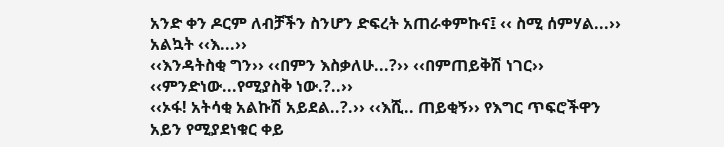አንድ ቀን ዶርም ለብቻችን ስንሆን ድፍረት አጠራቀምኩና፤ ‹‹ ስሚ ሰምሃል...›› አልኳት ‹‹እ...››
‹‹እንዳትስቂ ግን›› ‹‹በምን እስቃለሁ...?›› ‹‹በምጠይቅሽ ነገር›› ‹‹ምንድነው...የሚያስቅ ነው.?..››
‹‹ኦፋ! አትሳቂ አልኩሽ አይደል..?.›› ‹‹እሺ.. ጠይቂኝ›› የእግር ጥፍሮችዋን አይን የሚያደነቁር ቀይ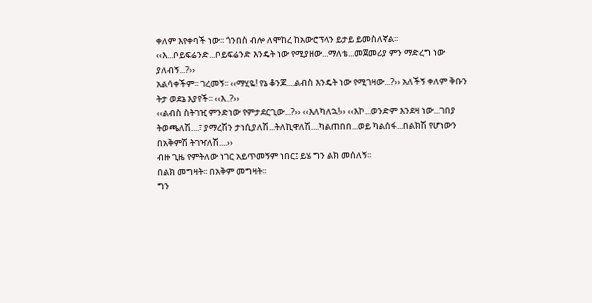ቀለም እየቀባች ነው፡፡ ጎንበስ ብሎ ለሞከረ ከአውሮፕላን ይታይ ይመስለኛል፡፡
‹‹እ...ቦይፍሬንድ...ቦይፍሬንድ እንዴት ነው የሚያዘው...ማለቴ...መጀመሪያ ምን ማድረግ ነው ያለብኝ...?››
አልሳቀችም፡፡ ገረመኝ፡፡ ‹‹ማሂዬ! የኔ ቆንጆ....ልብስ እንዴት ነው የሚገዛው...?›› አለችኝ ቀለም ቅቡን ትታ ወደኔ እያየች፡፡ ‹‹እ..?››
‹‹ልብስ ስትገዢ ምንድነው የምታደርጊው...?›› ‹‹እለካለኋ!›› ‹‹እኮ...ወንድም እንደዛ ነው...ገበያ ትወጫለሽ....፣ ያማረሽን ታነሲያለሽ...ትለኪዋለሽ....ካልጠበበ...ወይ ካልሰፋ...በልክሽ የሆነውን በአቅምሽ ትገዣለሽ....››
ብዙ ጊዜ የምትለው ነገር አይጥመኝም ነበር፤ ይሄ ግን ልክ መሰለኝ፡፡
በልክ መግዛት፡፡ በአቅም መግዛት፡፡
ግን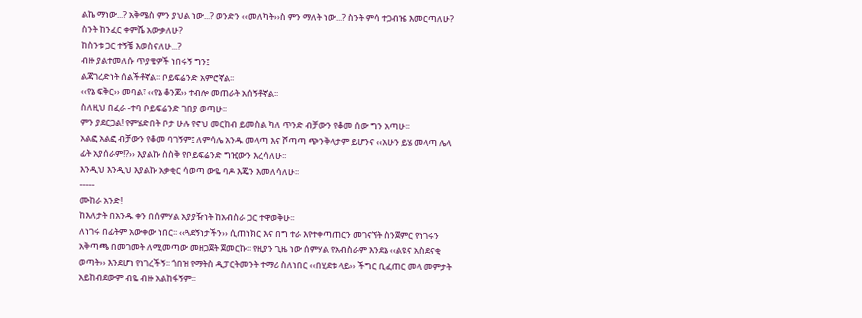ልኬ ማነው...? አቅሜስ ምን ያህል ነው...? ወንድን ‹‹መለካት››ስ ምን ማለት ነው...? ስንት ምሳ ተጋብዤ እመርጣለሁ?
ስንት ከንፈር ቀምሼ አውቃለሁ?
ከስንቱ ጋር ተኝቼ እወስናለሁ...?
ብዙ ያልተመለሱ ጥያቄዎች ነበሩኝ ግን፤
ልጃገረድነት ሰልችቶኛል፡፡ ቦይፍሬንድ አምሮኛል፡፡
‹‹የኔ ፍቅር›› መባል፣ ‹‹የኔ ቆንጆ›› ተብሎ መጠራት አሰኝቶኛል፡፡
ስለዚህ በፈራ -ተባ ቦይፍሬንድ ገበያ ወጣሁ፡፡
ምን ያደርጋል! የምሄድበት ቦታ ሁሉ የኖህ መርከብ ይመስል ካለ ጥንድ ብቻውን የቆመ ሰው ግን አጣሁ፡፡
አልፎ አልፎ ብቻውን የቆመ ባገኝም፤ ለምሳሌ አንዱ መላጣ እና ሾጣጣ ጭንቅላታም ይሆንና ‹‹አሁን ይሄ መላጣ ሌላ ፊት አያሰራም!?›› እያልኩ ስስቅ የቦይፍሬንድ ግዢውን እረሳለሁ፡፡
እንዲህ እንዲህ እያልኩ አቃቂር ሳወጣ ውዬ ባዶ እጄን እመለሳለሁ፡፡
-----
ሙከራ አንድ!
ከእለታት በአንዱ ቀን በሰምሃል አያያዥነት ከአብስራ ጋር ተዋወቅሁ፡፡
ለነገሩ በፊትም አውቀው ነበር፡፡ ‹‹ጓደኝነታችን›› ሲጠነክር እና በግ ተራ እየተቀጣጠርን መገናኘት ስንጀምር የነገሩን አቅጣጫ በመገመት ለሚመጣው መዘጋጀት ጀመርኩ፡፡ የዚያን ጊዜ ነው ሰምሃል የአብስራም እንደኔ ‹‹ልዩና አስደናቂ ወጣት›› እንደሆነ የነገረችኝ፡፡ ጎበዝ የማትስ ዲፓርትመንት ተማሪ ስለነበር ‹‹በሂደቱ ላይ›› ችግር ቢፈጠር መላ መምታት አይከብደውም ብዬ ብዙ አልከፋኝም፡፡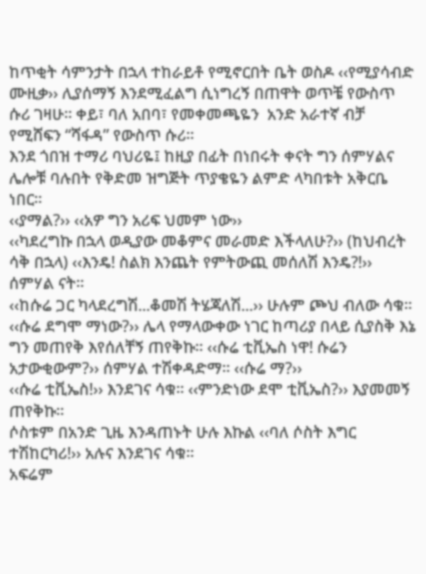ከጥቂት ሳምንታት በኋላ ተከራይቶ የሚኖርበት ቤት ወስዶ ‹‹የሚያሳብድ ሙዚቃ›› ሊያሰማኝ እንደሚፈልግ ሲነግረኝ በጠዋት ወጥቼ የውስጥ ሱሪ ገዛሁ፡፡ ቀይ፣ ባለ አበባ፣ የመቀመጫዬን  አንድ አራተኛ ብቻ የሚሸፍን “ሻፋዳ” የውስጥ ሱሪ፡፡
እንደ ጎበዝ ተማሪ ባህሪዬ፤ ከዚያ በፊት በነበሩት ቀናት ግን ሰምሃልና ሌሎቹ ባሉበት የቅድመ ዝግጅት ጥያቄዬን ልምድ ላካበቱት አቅርቤ ነበር፡፡
‹‹ያማል?›› ‹‹አዎ ግን አሪፍ ህመም ነው››
‹‹ካደረግኩ በኋላ ወዲያው መቆምና መራመድ እችላለሁ?›› (ከህብረት ሳቅ በኋላ) ‹‹እንዴ! ስልክ እንጨት የምትውጪ መሰለሽ እንዴ?!›› ሰምሃል ናት፡፡
‹‹ከሱሬ ጋር ካላደረግሽ...ቆመሽ ትሄጃለሽ...›› ሁሉም ጮህ ብለው ሳቁ፡፡ ‹‹ሱሬ ደግሞ ማነው?›› ሌላ የማላውቀው ነገር ከጣሪያ በላይ ሲያስቅ እኔ ግን መጠየቅ እየሰለቸኝ ጠየቅኩ፡፡ ‹‹ሱሬ ቲቪኤስ ነዋ! ሱሬን አታውቂውም?›› ሰምሃል ተሽቀዳድማ፡፡ ‹‹ሱሬ ማ?››
‹‹ሱሬ ቲቪኤስ!›› እንደገና ሳቁ፡፡ ‹‹ምንድነው ደሞ ቲቪኤስ?›› እያመመኝ ጠየቅኩ፡፡
ሶስቱም በአንድ ጊዜ እንዳጠኑት ሁሉ እኩል ‹‹ባለ ሶስት እግር ተሽከርካሪ!›› አሉና እንደገና ሳቁ፡፡
አፍሬም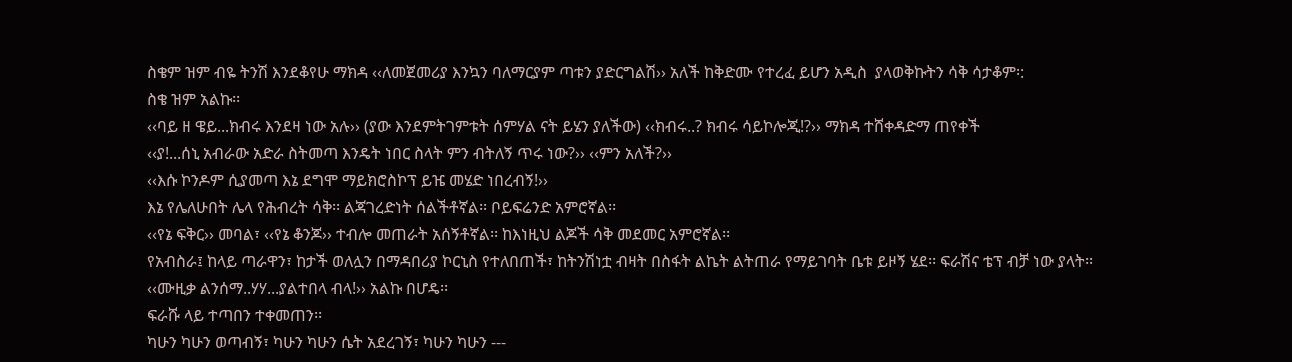ስቄም ዝም ብዬ ትንሽ እንደቆየሁ ማክዳ ‹‹ለመጀመሪያ እንኳን ባለማርያም ጣቱን ያድርግልሽ›› አለች ከቅድሙ የተረፈ ይሆን አዲስ  ያላወቅኩትን ሳቅ ሳታቆም፡:
ስቄ ዝም አልኩ፡፡
‹‹ባይ ዘ ዌይ...ክብሩ እንደዛ ነው አሉ›› (ያው እንደምትገምቱት ሰምሃል ናት ይሄን ያለችው) ‹‹ክብሩ..? ክብሩ ሳይኮሎጂ!?›› ማክዳ ተሸቀዳድማ ጠየቀች
‹‹ያ!...ሰኒ አብራው አድራ ስትመጣ እንዴት ነበር ስላት ምን ብትለኝ ጥሩ ነው?›› ‹‹ምን አለች?››
‹‹እሱ ኮንዶም ሲያመጣ እኔ ደግሞ ማይክሮስኮፕ ይዤ መሄድ ነበረብኝ!››
እኔ የሌለሁበት ሌላ የሕብረት ሳቅ፡፡ ልጃገረድነት ሰልችቶኛል፡፡ ቦይፍሬንድ አምሮኛል፡፡
‹‹የኔ ፍቅር›› መባል፣ ‹‹የኔ ቆንጆ›› ተብሎ መጠራት አሰኝቶኛል፡፡ ከእነዚህ ልጆች ሳቅ መደመር አምሮኛል፡፡
የአብስራ፤ ከላይ ጣራዋን፣ ከታች ወለሏን በማዳበሪያ ኮርኒስ የተለበጠች፣ ከትንሽነቷ ብዛት በስፋት ልኬት ልትጠራ የማይገባት ቤቱ ይዞኝ ሄደ፡፡ ፍራሽና ቴፕ ብቻ ነው ያላት፡፡
‹‹ሙዚቃ ልንሰማ..ሃሃ...ያልተበላ ብላ!›› አልኩ በሆዴ፡፡
ፍራሹ ላይ ተጣበን ተቀመጠን፡፡
ካሁን ካሁን ወጣብኝ፣ ካሁን ካሁን ሴት አደረገኝ፣ ካሁን ካሁን ---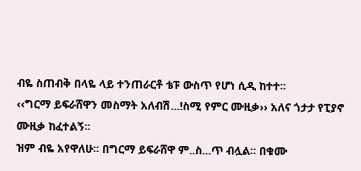ብዬ ስጠብቅ በላዬ ላይ ተንጠራርቶ ቴፑ ውስጥ የሆነ ሲዲ ከተተ፡፡
‹‹ግርማ ይፍራሸዋን መስማት አለብሽ...!ስሚ የምር ሙዚቃ›› አለና ጎታታ የፒያኖ ሙዚቃ ከፈተልኝ፡፡
ዝም ብዬ አየዋለሁ፡፡ በግርማ ይፍራሸዋ ም..ስ...ጥ ብሏል፡፡ በቁሙ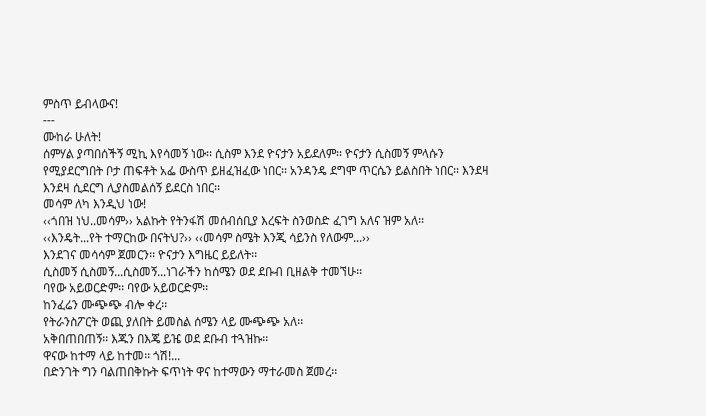ምስጥ ይብላውና!
---
ሙከራ ሁለት!
ሰምሃል ያጣበሰችኝ ሚኪ እየሳመኝ ነው፡፡ ሲስም እንደ ዮናታን አይደለም፡፡ ዮናታን ሲስመኝ ምላሱን የሚያደርግበት ቦታ ጠፍቶት አፌ ውስጥ ይዘፈዝፈው ነበር፡፡ አንዳንዴ ደግሞ ጥርሴን ይልስበት ነበር፡፡ እንደዛ እንደዛ ሲደርግ ሊያስመልሰኝ ይደርስ ነበር፡፡
መሳም ለካ እንዲህ ነው!
‹‹ጎበዝ ነህ..መሳም›› አልኩት የትንፋሽ መሰብሰቢያ እረፍት ስንወስድ ፈገግ አለና ዝም አለ፡፡
‹‹እንዴት...የት ተማርከው በናትህ?›› ‹‹መሳም ስሜት እንጂ ሳይንስ የለውም...››
እንደገና መሳሳም ጀመርን፡፡ ዮናታን እግዜር ይይለት፡፡
ሲስመኝ ሲስመኝ...ሲስመኝ...ነገራችን ከሰሜን ወደ ደቡብ ቢዘልቅ ተመኘሁ፡፡
ባየው አይወርድም፡፡ ባየው አይወርድም፡፡
ከንፈሬን ሙጭጭ ብሎ ቀረ፡፡
የትራንስፖርት ወጪ ያለበት ይመስል ሰሜን ላይ ሙጭጭ አለ፡፡
አቅበጠበጠኝ፡፡ እጁን በእጄ ይዤ ወደ ደቡብ ተጓዝኩ፡፡
ዋናው ከተማ ላይ ከተመ፡፡ ጎሽ!...
በድንገት ግን ባልጠበቅኩት ፍጥነት ዋና ከተማውን ማተራመስ ጀመረ፡፡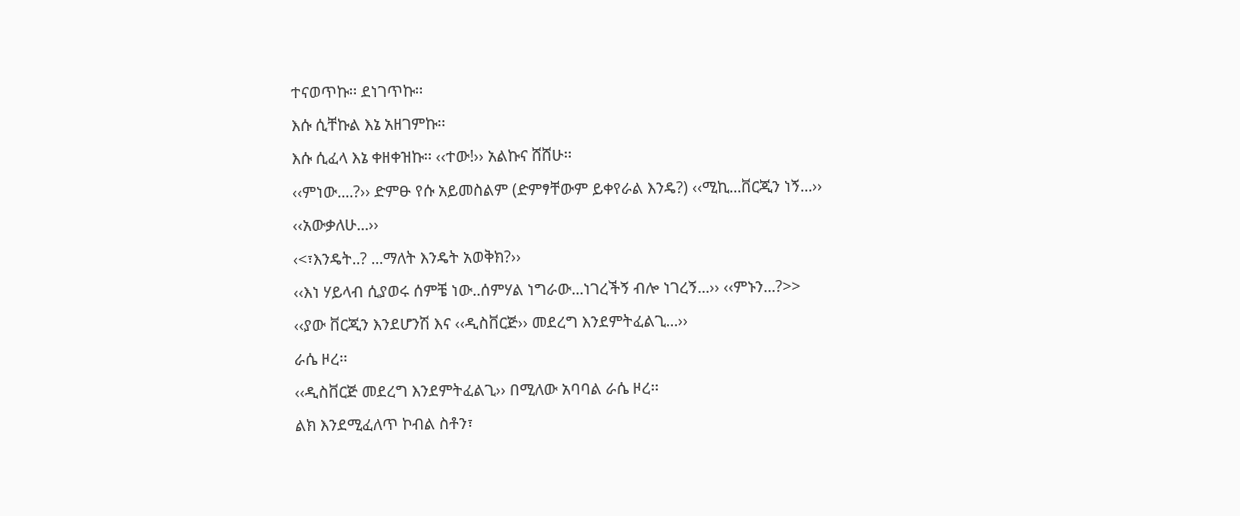ተናወጥኩ፡፡ ደነገጥኩ፡፡
እሱ ሲቸኩል እኔ አዘገምኩ፡፡
እሱ ሲፈላ እኔ ቀዘቀዝኩ፡፡ ‹‹ተው!›› አልኩና ሸሸሁ፡፡
‹‹ምነው....?›› ድምፁ የሱ አይመስልም (ድምፃቸውም ይቀየራል እንዴ?) ‹‹ሚኪ...ቨርጂን ነኝ...›› ‹‹አውቃለሁ...››
‹<፣እንዴት..? ...ማለት እንዴት አወቅክ?››
‹‹እነ ሃይላብ ሲያወሩ ሰምቼ ነው..ሰምሃል ነግራው...ነገረችኝ ብሎ ነገረኝ...›› ‹‹ምኑን...?>>
‹‹ያው ቨርጂን እንደሆንሽ እና ‹‹ዲስቨርጅ›› መደረግ እንደምትፈልጊ...››
ራሴ ዞረ፡፡
‹‹ዲስቨርጅ መደረግ እንደምትፈልጊ›› በሚለው አባባል ራሴ ዞረ፡፡
ልክ እንደሚፈለጥ ኮብል ስቶን፣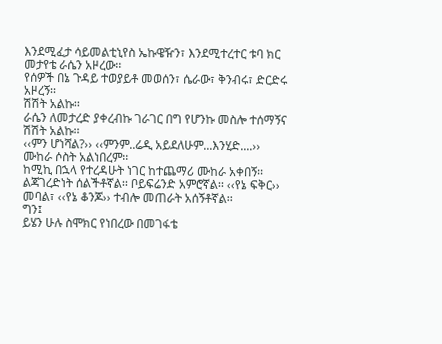እንደሚፈታ ሳይመልቲኒየስ ኤኩዌዥን፣ እንደሚተረተር ቱባ ክር መታየቴ ራሴን አዞረው፡፡
የሰዎች በኔ ጉዳይ ተወያይቶ መወሰን፣ ሴራው፣ ቅንብሩ፣ ድርድሩ አዞረኝ፡፡
ሽሽት አልኩ፡፡
ራሴን ለመታረድ ያቀረብኩ ገራገር በግ የሆንኩ መስሎ ተሰማኝና ሽሽት አልኩ፡፡
‹‹ምን ሆነሻል?›› ‹‹ምንም..ሬዲ አይደለሁም...እንሂድ....››
ሙከራ ሶስት አልነበረም፡፡
ከሚኪ በኋላ የተረዳሁት ነገር ከተጨማሪ ሙከራ አቀበኝ፡፡
ልጃገረድነት ሰልችቶኛል፡፡ ቦይፍሬንድ አምሮኛል፡፡ ‹‹የኔ ፍቅር›› መባል፣ ‹‹የኔ ቆንጆ›› ተብሎ መጠራት አሰኝቶኛል፡፡
ግን፤
ይሄን ሁሉ ስሞክር የነበረው በመገፋቴ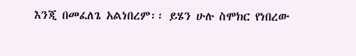እንጂ በመፈለጌ አልነበረም፡፡ ይሄን ሁሉ ስሞክር የነበረው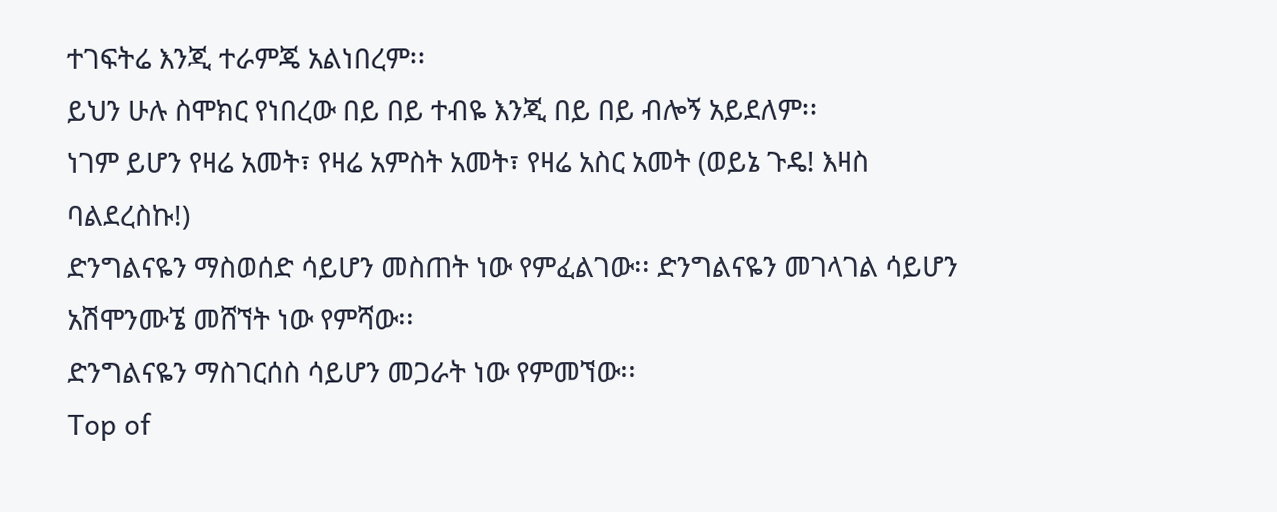ተገፍትሬ እንጂ ተራምጄ አልነበረም፡፡
ይህን ሁሉ ስሞክር የነበረው በይ በይ ተብዬ እንጂ በይ በይ ብሎኝ አይደለም፡፡
ነገም ይሆን የዛሬ አመት፣ የዛሬ አምስት አመት፣ የዛሬ አስር አመት (ወይኔ ጉዴ! እዛስ ባልደረስኩ!)
ድንግልናዬን ማስወሰድ ሳይሆን መስጠት ነው የምፈልገው፡፡ ድንግልናዬን መገላገል ሳይሆን አሽሞንሙኜ መሸኘት ነው የምሻው፡፡
ድንግልናዬን ማስገርሰስ ሳይሆን መጋራት ነው የምመኘው፡፡
Top of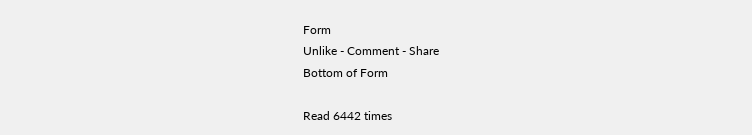Form
Unlike - Comment - Share
Bottom of Form

Read 6442 times